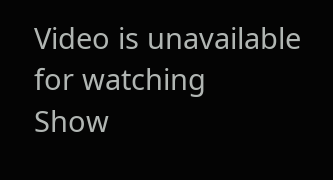Video is unavailable for watching
Show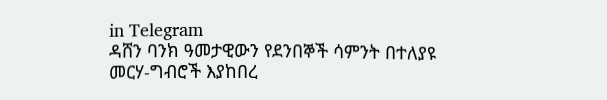in Telegram
ዳሸን ባንክ ዓመታዊውን የደንበኞች ሳምንት በተለያዩ መርሃ-ግብሮች እያከበረ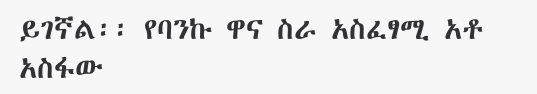ይገኛል፡፡ የባንኩ ዋና ስራ አስፈፃሚ አቶ አስፋው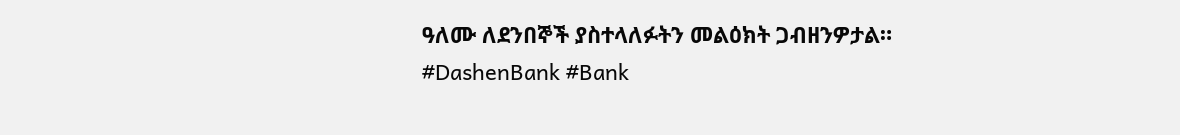ዓለሙ ለደንበኞች ያስተላለፉትን መልዕክት ጋብዘንዎታል።
#DashenBank #Bank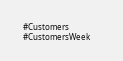#Customers #CustomersWeek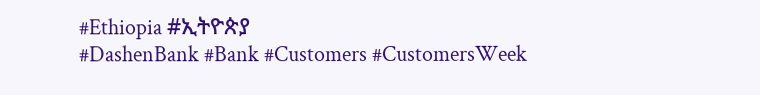#Ethiopia #ኢትዮጵያ
#DashenBank #Bank #Customers #CustomersWeek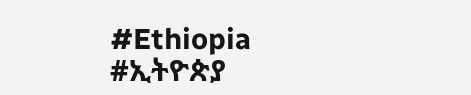#Ethiopia #ኢትዮጵያ